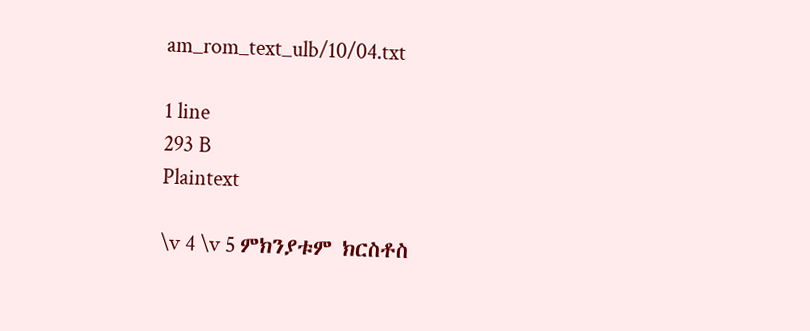am_rom_text_ulb/10/04.txt

1 line
293 B
Plaintext

\v 4 \v 5 ምክንያቱም ክርስቶስ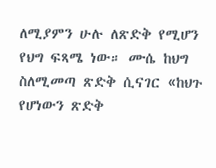ለሚያምን ሁሉ ለጽድቅ የሚሆን የህግ ፍጻሜ ነው። ሙሴ ከህግ ስለሚመጣ ጽድቅ ሲናገር «ከህጉ የሆነውን ጽድቅ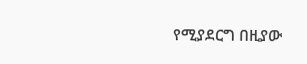የሚያደርግ በዚያው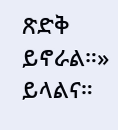ጽድቅ ይኖራል።» ይላልና።